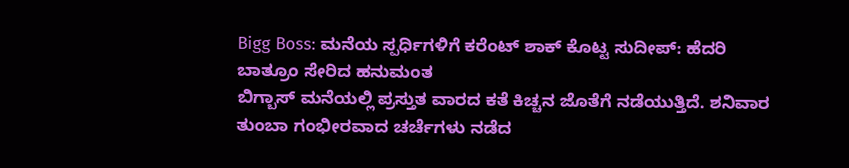Bigg Boss: ಮನೆಯ ಸ್ಪರ್ಧಿಗಳಿಗೆ ಕರೆಂಟ್ ಶಾಕ್ ಕೊಟ್ಟ ಸುದೀಪ್: ಹೆದರಿ ಬಾತ್ರೂಂ ಸೇರಿದ ಹನುಮಂತ
ಬಿಗ್ಬಾಸ್ ಮನೆಯಲ್ಲಿ ಪ್ರಸ್ತುತ ವಾರದ ಕತೆ ಕಿಚ್ಚನ ಜೊತೆಗೆ ನಡೆಯುತ್ತಿದೆ. ಶನಿವಾರ ತುಂಬಾ ಗಂಭೀರವಾದ ಚರ್ಚೆಗಳು ನಡೆದ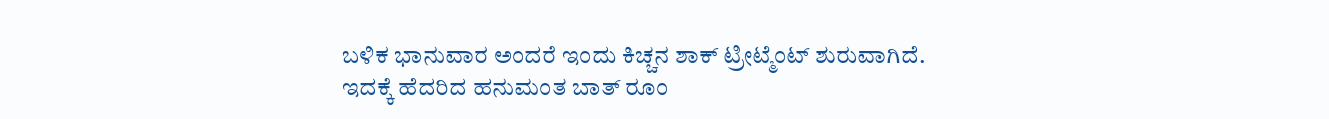ಬಳಿಕ ಭಾನುವಾರ ಅಂದರೆ ಇಂದು ಕಿಚ್ಚನ ಶಾಕ್ ಟ್ರೀಟ್ಮೆಂಟ್ ಶುರುವಾಗಿದೆ. ಇದಕ್ಕೆ ಹೆದರಿದ ಹನುಮಂತ ಬಾತ್ ರೂಂ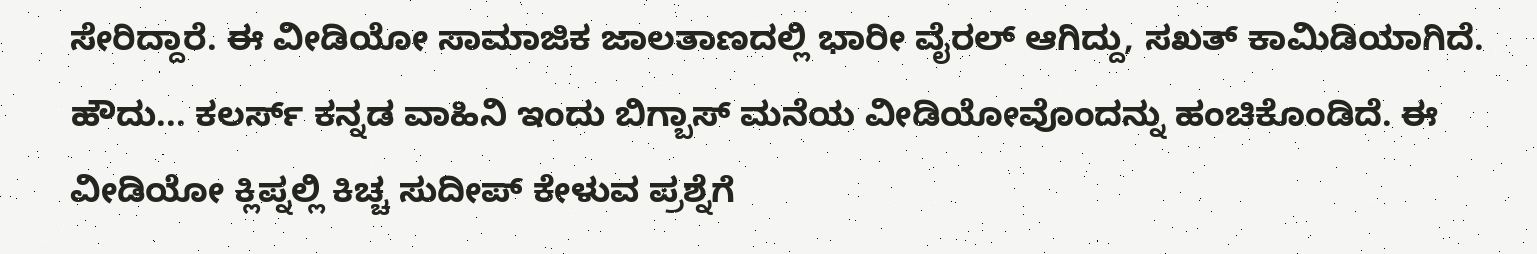ಸೇರಿದ್ದಾರೆ. ಈ ವೀಡಿಯೋ ಸಾಮಾಜಿಕ ಜಾಲತಾಣದಲ್ಲಿ ಭಾರೀ ವೈರಲ್ ಆಗಿದ್ದು, ಸಖತ್ ಕಾಮಿಡಿಯಾಗಿದೆ.
ಹೌದು... ಕಲರ್ಸ್ ಕನ್ನಡ ವಾಹಿನಿ ಇಂದು ಬಿಗ್ಬಾಸ್ ಮನೆಯ ವೀಡಿಯೋವೊಂದನ್ನು ಹಂಚಿಕೊಂಡಿದೆ. ಈ ವೀಡಿಯೋ ಕ್ಲಿಪ್ನಲ್ಲಿ ಕಿಚ್ಚ ಸುದೀಪ್ ಕೇಳುವ ಪ್ರಶ್ನೆಗೆ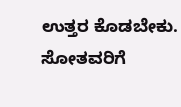ಉತ್ತರ ಕೊಡಬೇಕು. ಸೋತವರಿಗೆ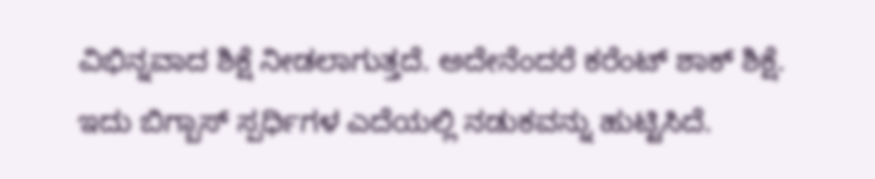ವಿಭಿನ್ನವಾದ ಶಿಕ್ಷೆ ನೀಡಲಾಗುತ್ತದೆ. ಅದೇನೆಂದರೆ ಕರೆಂಟ್ ಶಾಕ್ ಶಿಕ್ಷೆ. ಇದು ಬಿಗ್ಬಾಸ್ ಸ್ಪರ್ಧಿಗಳ ಎದೆಯಲ್ಲಿ ನಡುಕವನ್ನು ಹುಟ್ಟಿಸಿದೆ.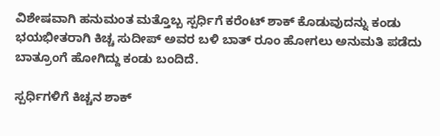ವಿಶೇಷವಾಗಿ ಹನುಮಂತ ಮತ್ತೊಬ್ಬ ಸ್ಪರ್ಧಿಗೆ ಕರೆಂಟ್ ಶಾಕ್ ಕೊಡುವುದನ್ನು ಕಂಡು ಭಯಭೀತರಾಗಿ ಕಿಚ್ಚ ಸುದೀಪ್ ಅವರ ಬಳಿ ಬಾತ್ ರೂಂ ಹೋಗಲು ಅನುಮತಿ ಪಡೆದು ಬಾತ್ರೂಂಗೆ ಹೋಗಿದ್ದು ಕಂಡು ಬಂದಿದೆ.

ಸ್ಪರ್ಧಿಗಳಿಗೆ ಕಿಚ್ಚನ ಶಾಕ್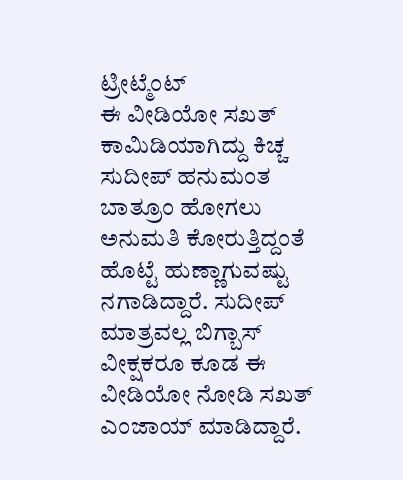ಟ್ರೀಟ್ಮೆಂಟ್
ಈ ವೀಡಿಯೋ ಸಖತ್ ಕಾಮಿಡಿಯಾಗಿದ್ದು ಕಿಚ್ಚ ಸುದೀಪ್ ಹನುಮಂತ ಬಾತ್ರೂಂ ಹೋಗಲು ಅನುಮತಿ ಕೋರುತ್ತಿದ್ದಂತೆ ಹೊಟ್ಟೆ ಹುಣ್ಣಾಗುವಷ್ಟು ನಗಾಡಿದ್ದಾರೆ. ಸುದೀಪ್ ಮಾತ್ರವಲ್ಲ ಬಿಗ್ಬಾಸ್ ವೀಕ್ಷಕರೂ ಕೂಡ ಈ ವೀಡಿಯೋ ನೋಡಿ ಸಖತ್ ಎಂಜಾಯ್ ಮಾಡಿದ್ದಾರೆ.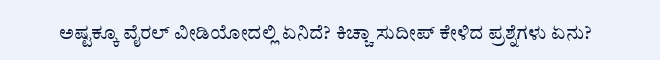ಅಷ್ಟಕ್ಕೂ ವೈರಲ್ ವೀಡಿಯೋದಲ್ಲಿ ಏನಿದೆ? ಕಿಚ್ಚಾ ಸುದೀಪ್ ಕೇಳಿದ ಪ್ರಶ್ನೆಗಳು ಏನು?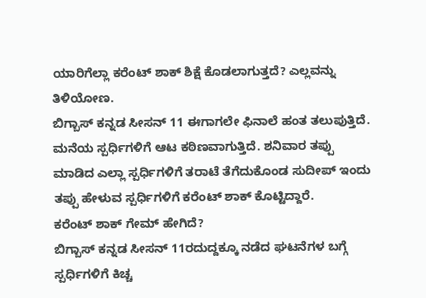ಯಾರಿಗೆಲ್ಲಾ ಕರೆಂಟ್ ಶಾಕ್ ಶಿಕ್ಷೆ ಕೊಡಲಾಗುತ್ತದೆ? ಎಲ್ಲವನ್ನು ತಿಳಿಯೋಣ.
ಬಿಗ್ಬಾಸ್ ಕನ್ನಡ ಸೀಸನ್ 11 ಈಗಾಗಲೇ ಫಿನಾಲೆ ಹಂತ ತಲುಪುತ್ತಿದೆ. ಮನೆಯ ಸ್ಪರ್ಧಿಗಳಿಗೆ ಆಟ ಕಠಿಣವಾಗುತ್ತಿದೆ. ಶನಿವಾರ ತಪ್ಪು ಮಾಡಿದ ಎಲ್ಲಾ ಸ್ಪರ್ಧಿಗಳಿಗೆ ತರಾಟೆ ತೆಗೆದುಕೊಂಡ ಸುದೀಪ್ ಇಂದು ತಪ್ಪು ಹೇಳುವ ಸ್ಪರ್ಧಿಗಳಿಗೆ ಕರೆಂಟ್ ಶಾಕ್ ಕೊಟ್ಟಿದ್ದಾರೆ.
ಕರೆಂಟ್ ಶಾಕ್ ಗೇಮ್ ಹೇಗಿದೆ?
ಬಿಗ್ಬಾಸ್ ಕನ್ನಡ ಸೀಸನ್ 11ರದುದ್ದಕ್ಕೂ ನಡೆದ ಘಟನೆಗಳ ಬಗ್ಗೆ ಸ್ಪರ್ಧಿಗಳಿಗೆ ಕಿಚ್ಚ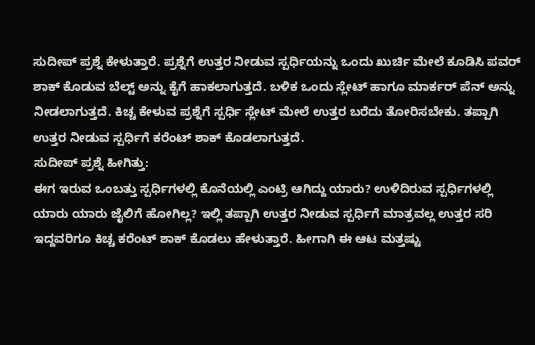ಸುದೀಪ್ ಪ್ರಶ್ನೆ ಕೇಳುತ್ತಾರೆ. ಪ್ರಶ್ನೆಗೆ ಉತ್ತರ ನೀಡುವ ಸ್ಪರ್ಧಿಯನ್ನು ಒಂದು ಖುರ್ಚಿ ಮೇಲೆ ಕೂಡಿಸಿ ಪವರ್ ಶಾಕ್ ಕೊಡುವ ಬೆಲ್ಟ್ ಅನ್ನು ಕೈಗೆ ಹಾಕಲಾಗುತ್ತದೆ. ಬಳಿಕ ಒಂದು ಸ್ಲೇಟ್ ಹಾಗೂ ಮಾರ್ಕರ್ ಪೆನ್ ಅನ್ನು ನೀಡಲಾಗುತ್ತದೆ. ಕಿಚ್ಚ ಕೇಳುವ ಪ್ರಶ್ನೆಗೆ ಸ್ಪರ್ಧಿ ಸ್ಲೇಟ್ ಮೇಲೆ ಉತ್ತರ ಬರೆದು ತೋರಿಸಬೇಕು. ತಪ್ಪಾಗಿ ಉತ್ತರ ನೀಡುವ ಸ್ಪರ್ಧಿಗೆ ಕರೆಂಟ್ ಶಾಕ್ ಕೊಡಲಾಗುತ್ತದೆ.
ಸುದೀಪ್ ಪ್ರಶ್ನೆ ಹೀಗಿತ್ತು:
ಈಗ ಇರುವ ಒಂಬತ್ತು ಸ್ಪರ್ಧಿಗಳಲ್ಲಿ ಕೊನೆಯಲ್ಲಿ ಎಂಟ್ರಿ ಆಗಿದ್ದು ಯಾರು? ಉಳಿದಿರುವ ಸ್ಪರ್ಧಿಗಳಲ್ಲಿ ಯಾರು ಯಾರು ಜೈಲಿಗೆ ಹೋಗಿಲ್ಲ? ಇಲ್ಲಿ ತಪ್ಪಾಗಿ ಉತ್ತರ ನೀಡುವ ಸ್ಪರ್ಧಿಗೆ ಮಾತ್ರವಲ್ಲ ಉತ್ತರ ಸರಿ ಇದ್ದವರಿಗೂ ಕಿಚ್ಚ ಕರೆಂಟ್ ಶಾಕ್ ಕೊಡಲು ಹೇಳುತ್ತಾರೆ. ಹೀಗಾಗಿ ಈ ಆಟ ಮತ್ತಷ್ಟು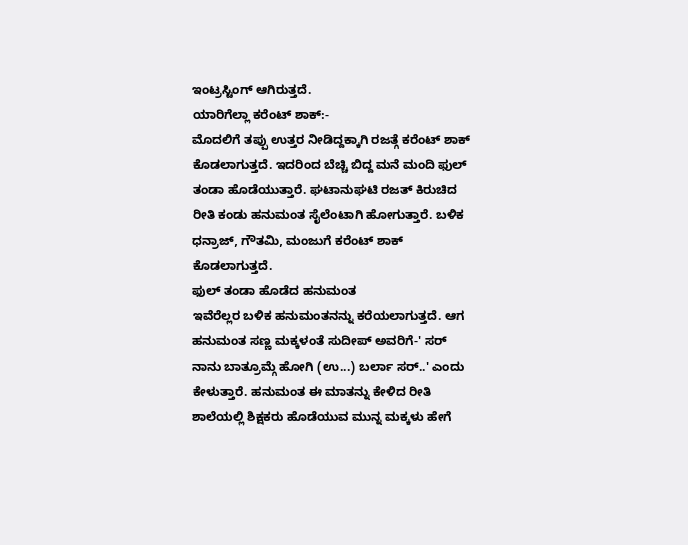ಇಂಟ್ರಸ್ಟಿಂಗ್ ಆಗಿರುತ್ತದೆ.
ಯಾರಿಗೆಲ್ಲಾ ಕರೆಂಟ್ ಶಾಕ್:-
ಮೊದಲಿಗೆ ತಪ್ಪು ಉತ್ತರ ನೀಡಿದ್ದಕ್ಕಾಗಿ ರಜತ್ಗೆ ಕರೆಂಟ್ ಶಾಕ್ ಕೊಡಲಾಗುತ್ತದೆ. ಇದರಿಂದ ಬೆಚ್ಚಿ ಬಿದ್ದ ಮನೆ ಮಂದಿ ಫುಲ್ ತಂಡಾ ಹೊಡೆಯುತ್ತಾರೆ. ಘಟಾನುಘಟಿ ರಜತ್ ಕಿರುಚಿದ ರೀತಿ ಕಂಡು ಹನುಮಂತ ಸೈಲೆಂಟಾಗಿ ಹೋಗುತ್ತಾರೆ. ಬಳಿಕ ಧನ್ರಾಜ್, ಗೌತಮಿ, ಮಂಜುಗೆ ಕರೆಂಟ್ ಶಾಕ್ ಕೊಡಲಾಗುತ್ತದೆ.
ಫುಲ್ ತಂಡಾ ಹೊಡೆದ ಹನುಮಂತ
ಇವೆರೆಲ್ಲರ ಬಳಿಕ ಹನುಮಂತನನ್ನು ಕರೆಯಲಾಗುತ್ತದೆ. ಆಗ ಹನುಮಂತ ಸಣ್ಣ ಮಕ್ಕಳಂತೆ ಸುದೀಪ್ ಅವರಿಗೆ-' ಸರ್ ನಾನು ಬಾತ್ರೂಮ್ಗೆ ಹೋಗಿ (ಉ...) ಬರ್ಲಾ ಸರ್..' ಎಂದು ಕೇಳುತ್ತಾರೆ. ಹನುಮಂತ ಈ ಮಾತನ್ನು ಕೇಳಿದ ರೀತಿ ಶಾಲೆಯಲ್ಲಿ ಶಿಕ್ಷಕರು ಹೊಡೆಯುವ ಮುನ್ನ ಮಕ್ಕಳು ಹೇಗೆ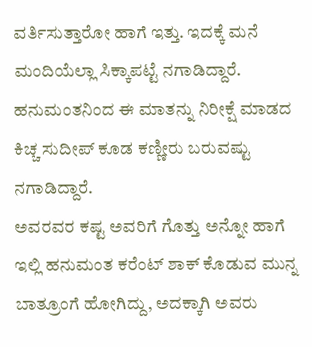ವರ್ತಿಸುತ್ತಾರೋ ಹಾಗೆ ಇತ್ತು. ಇದಕ್ಕೆ ಮನೆ ಮಂದಿಯೆಲ್ಲಾ ಸಿಕ್ಕಾಪಟ್ಟೆ ನಗಾಡಿದ್ದಾರೆ. ಹನುಮಂತನಿಂದ ಈ ಮಾತನ್ನು ನಿರೀಕ್ಷೆ ಮಾಡದ ಕಿಚ್ಚ ಸುದೀಪ್ ಕೂಡ ಕಣ್ಣೀರು ಬರುವಷ್ಟು ನಗಾಡಿದ್ದಾರೆ.
ಅವರವರ ಕಷ್ಟ ಅವರಿಗೆ ಗೊತ್ತು ಅನ್ನೋ ಹಾಗೆ ಇಲ್ಲಿ ಹನುಮಂತ ಕರೆಂಟ್ ಶಾಕ್ ಕೊಡುವ ಮುನ್ನ ಬಾತ್ರೂಂಗೆ ಹೋಗಿದ್ದು, ಅದಕ್ಕಾಗಿ ಅವರು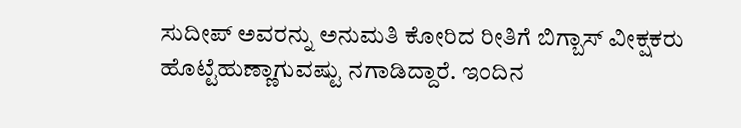ಸುದೀಪ್ ಅವರನ್ನು ಅನುಮತಿ ಕೋರಿದ ರೀತಿಗೆ ಬಿಗ್ಬಾಸ್ ವೀಕ್ಷಕರು ಹೊಟ್ಟೆಹುಣ್ಣಾಗುವಷ್ಟು ನಗಾಡಿದ್ದಾರೆ. ಇಂದಿನ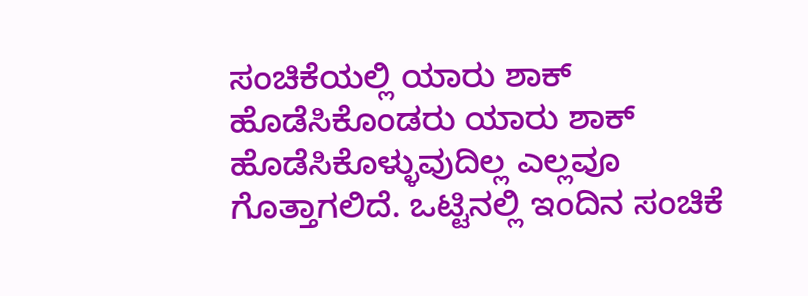ಸಂಚಿಕೆಯಲ್ಲಿ ಯಾರು ಶಾಕ್ ಹೊಡೆಸಿಕೊಂಡರು ಯಾರು ಶಾಕ್ ಹೊಡೆಸಿಕೊಳ್ಳುವುದಿಲ್ಲ ಎಲ್ಲವೂ ಗೊತ್ತಾಗಲಿದೆ. ಒಟ್ಟಿನಲ್ಲಿ ಇಂದಿನ ಸಂಚಿಕೆ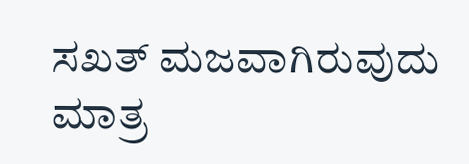ಸಖತ್ ಮಜವಾಗಿರುವುದು ಮಾತ್ರ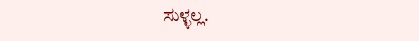ಸುಳ್ಳಲ್ಲ.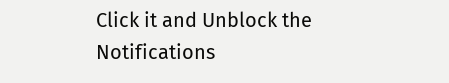Click it and Unblock the Notifications